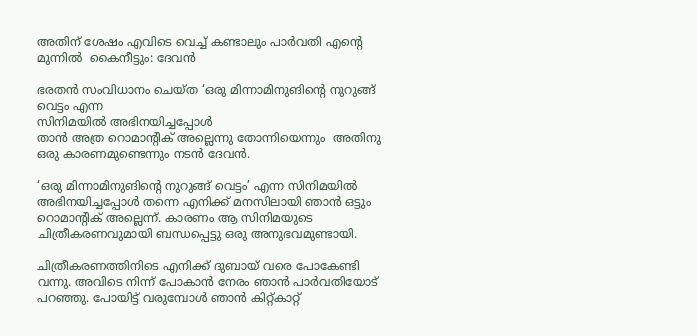അതിന് ശേഷം എവിടെ വെച്ച് കണ്ടാലും പാര്‍വതി എന്റെ മുന്നില്‍  കൈനീട്ടും: ദേവൻ

ഭരതന്‍ സംവിധാനം ചെയ്ത ‘ഒരു മിന്നാമിനുങിന്‍റെ നുറുങ്ങ് വെട്ടം എന്ന
സിനിമയില്‍ അഭിനയിച്ചപ്പോൾ
താന്‍ അത്ര റൊമാന്റിക് അല്ലെന്നു തോന്നിയെന്നും  അതിനു ഒരു കാരണമുണ്ടെന്നും നടൻ ദേവൻ.

‘ഒരു മിന്നാമിനുങിന്‍റെ നുറുങ്ങ് വെട്ടം’ എന്ന സിനിമയില്‍ അഭിനയിച്ചപ്പോള്‍ തന്നെ എനിക്ക് മനസിലായി ഞാന്‍ ഒട്ടും റൊമാന്റിക് അല്ലെന്ന്. കാരണം ആ സിനിമയുടെ ചിത്രീകരണവുമായി ബന്ധപ്പെട്ടു ഒരു അനുഭവമുണ്ടായി.

ചിത്രീകരണത്തിനിടെ എനിക്ക് ദുബായ് വരെ പോകേണ്ടി വന്നു. അവിടെ നിന്ന് പോകാന്‍ നേരം ഞാന്‍ പാര്‍വതിയോട് പറഞ്ഞു. പോയിട്ട് വരുമ്പോള്‍ ഞാന്‍ കിറ്റ്‌കാറ്റ്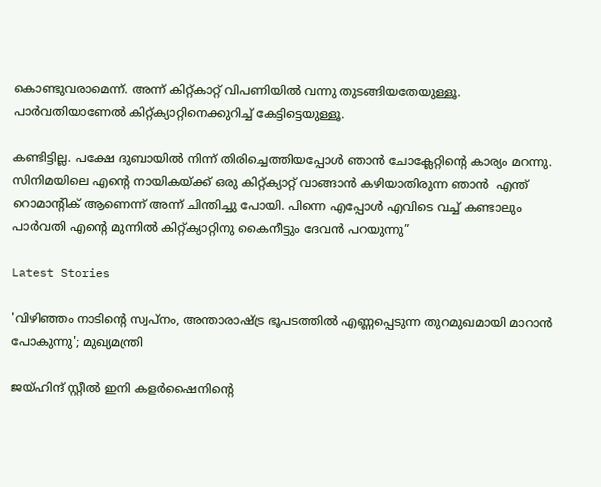കൊണ്ടുവരാമെന്ന്. അന്ന് കിറ്റ്കാറ്റ് വിപണിയില്‍ വന്നു തുടങ്ങിയതേയുള്ളൂ. പാര്‍വതിയാണേല്‍ കിറ്റ്‌ക്യാറ്റിനെക്കുറിച്ച് കേട്ടിട്ടെയുള്ളൂ.

കണ്ടിട്ടില്ല. പക്ഷേ ദുബായില്‍ നിന്ന് തിരിച്ചെത്തിയപ്പോള്‍ ഞാന്‍ ചോക്ലേറ്റിന്റെ കാര്യം മറന്നു. സിനിമയിലെ എന്‍റെ നായികയ്ക്ക് ഒരു കിറ്റ്ക്യാറ്റ് വാങ്ങാന്‍ കഴിയാതിരുന്ന ഞാന്‍  എന്ത് റൊമാന്റിക് ആണെന്ന് അന്ന് ചിന്തിച്ചു പോയി. പിന്നെ എപ്പോള്‍ എവിടെ വച്ച് കണ്ടാലും പാര്‍വതി എന്റെ മുന്നില്‍ കിറ്റ്ക്യാറ്റിനു കൈനീട്ടും ദേവന്‍ പറയുന്നു”

Latest Stories

'വിഴിഞ്ഞം നാടിന്റെ സ്വപ്നം, അന്താരാഷ്ട്ര ഭൂപടത്തിൽ എണ്ണപ്പെടുന്ന തുറമുഖമായി മാറാൻ പോകുന്നു'; മുഖ്യമന്ത്രി

ജയ്ഹിന്ദ് സ്റ്റീല്‍ ഇനി കളര്‍ഷൈനിന്റെ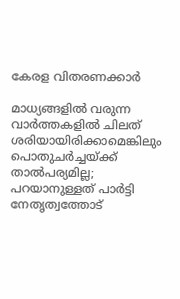കേരള വിതരണക്കാര്‍

മാധ്യങ്ങളില്‍ വരുന്ന വാര്‍ത്തകളില്‍ ചിലത് ശരിയായിരിക്കാമെങ്കിലും പൊതുചര്‍ച്ചയ്ക്ക് താല്‍പര്യമില്ല; പറയാനുള്ളത് പാര്‍ട്ടി നേതൃത്വത്തോട്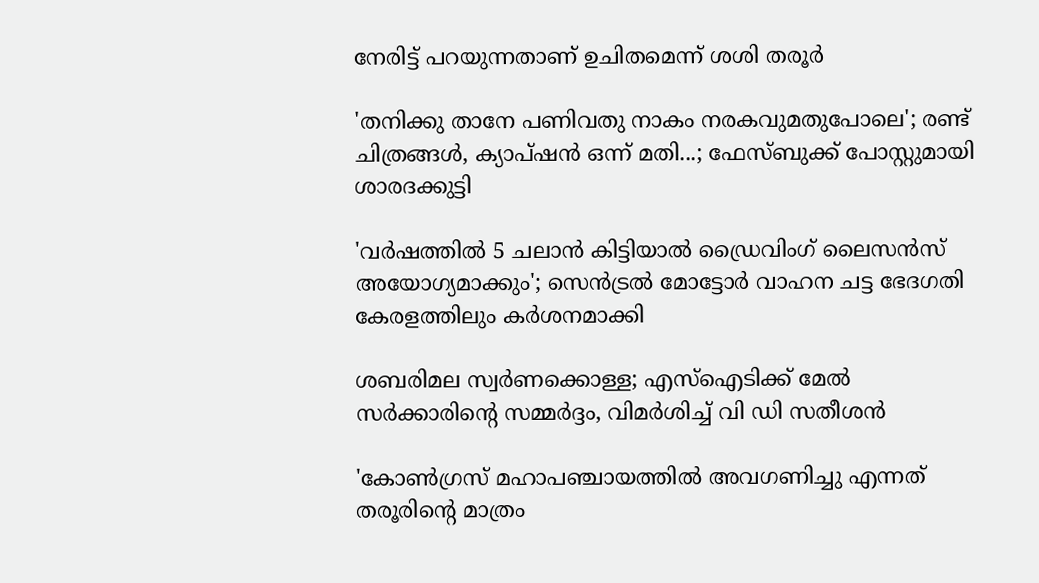നേരിട്ട് പറയുന്നതാണ് ഉചിതമെന്ന് ശശി തരൂര്‍

'തനിക്കു താനേ പണിവതു നാകം നരകവുമതുപോലെ'; രണ്ട് ചിത്രങ്ങൾ, ക്യാപ്‌ഷൻ ഒന്ന് മതി...; ഫേസ്ബുക്ക് പോസ്റ്റുമായി ശാരദക്കുട്ടി

'വര്‍ഷത്തില്‍ 5 ചലാന്‍ കിട്ടിയാല്‍ ഡ്രൈവിംഗ് ലൈസന്‍സ് അയോഗ്യമാക്കും'; സെൻട്രൽ മോട്ടോർ വാഹന ചട്ട ഭേദഗതി കേരളത്തിലും കർശനമാക്കി

ശബരിമല സ്വര്‍ണക്കൊള്ള; എസ്‌ഐടിക്ക് മേല്‍ സര്‍ക്കാരിന്റെ സമ്മർദ്ദം, വിമർശിച്ച് വി ഡി സതീശന്‍

'കോണ്‍ഗ്രസ് മഹാപഞ്ചായത്തില്‍ അവഗണിച്ചു എന്നത് തരൂരിന്റെ മാത്രം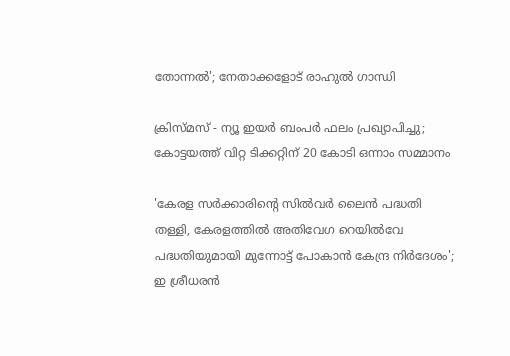തോന്നല്‍'; നേതാക്കളോട് രാഹുല്‍ ഗാന്ധി

ക്രിസ്മസ് - ന്യൂ ഇയര്‍ ബംപര്‍ ഫലം പ്രഖ്യാപിച്ചു; കോട്ടയത്ത് വിറ്റ ടിക്കറ്റിന് 20 കോടി ഒന്നാം സമ്മാനം

'കേരള സർക്കാരിന്റെ സിൽവർ ലൈൻ പദ്ധതി തള്ളി, കേരളത്തിൽ അതിവേഗ റെയിൽവേ പദ്ധതിയുമായി മുന്നോട്ട് പോകാൻ കേന്ദ്ര നിർദേശം'; ഇ ശ്രീധരൻ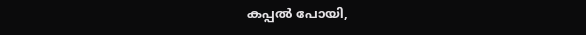കപ്പൽ പോയി,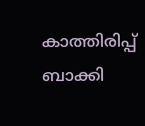കാത്തിരിപ്പ് ബാക്കി